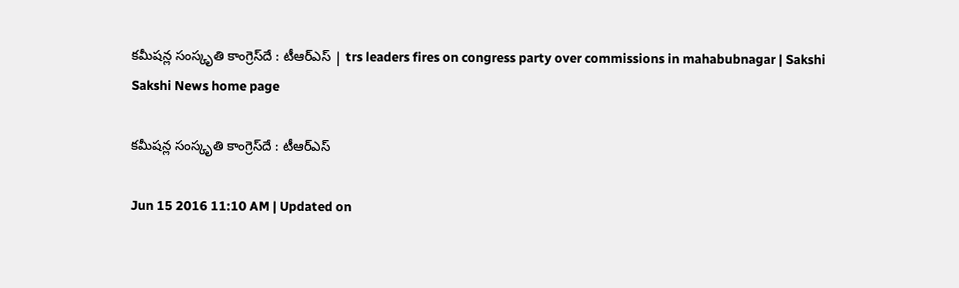కమీషన్ల సంస్కృతి కాంగ్రెస్‌దే : టీఆర్ఎస్ | trs leaders fires on congress party over commissions in mahabubnagar | Sakshi
Sakshi News home page

కమీషన్ల సంస్కృతి కాంగ్రెస్‌దే : టీఆర్ఎస్

Jun 15 2016 11:10 AM | Updated on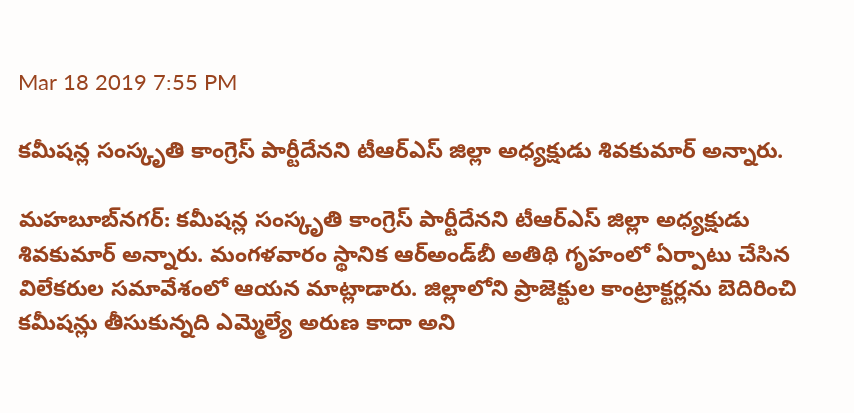Mar 18 2019 7:55 PM

కమీషన్ల సంస్కృతి కాంగ్రెస్ పార్టీదేనని టీఆర్‌ఎస్ జిల్లా అధ్యక్షుడు శివకుమార్ అన్నారు.

మహబూబ్‌నగర్: కమీషన్ల సంస్కృతి కాంగ్రెస్ పార్టీదేనని టీఆర్‌ఎస్ జిల్లా అధ్యక్షుడు శివకుమార్ అన్నారు. మంగళవారం స్థానిక ఆర్‌అండ్‌బీ అతిథి గృహంలో ఏర్పాటు చేసిన విలేకరుల సమావేశంలో ఆయన మాట్లాడారు. జిల్లాలోని ప్రాజెక్టుల కాంట్రాక్టర్లను బెదిరించి కమీషన్లు తీసుకున్నది ఎమ్మెల్యే అరుణ కాదా అని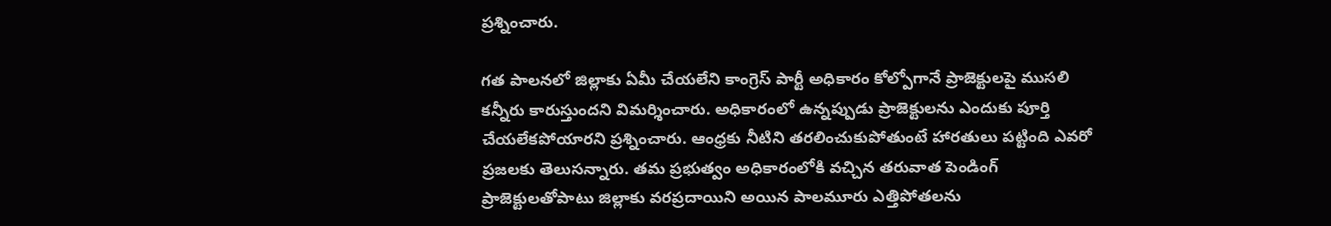ప్రశ్నించారు.

గత పాలనలో జిల్లాకు ఏమీ చేయలేని కాంగ్రెస్ పార్టీ అధికారం కోల్పోగానే ప్రాజెక్టులపై ముసలి కన్నీరు కారుస్తుందని విమర్శించారు. అధికారంలో ఉన్నప్పుడు ప్రాజెక్టులను ఎందుకు పూర్తి చేయలేకపోయారని ప్రశ్నించారు. ఆంధ్రకు నీటిని తరలించుకుపోతుంటే హారతులు పట్టింది ఎవరో ప్రజలకు తెలుసన్నారు. తమ ప్రభుత్వం అధికారంలోకి వచ్చిన తరువాత పెండింగ్ ప్రాజెక్టులతోపాటు జిల్లాకు వరప్రదాయిని అయిన పాలమూరు ఎత్తిపోతలను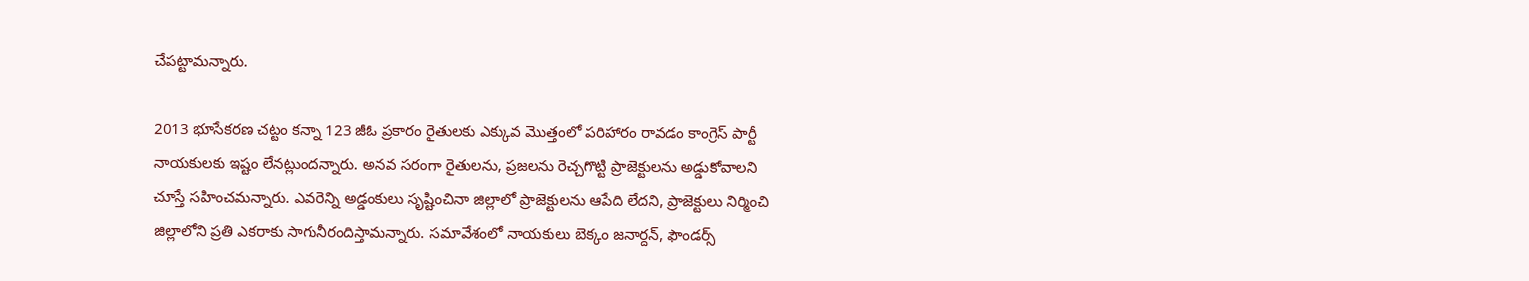చేపట్టామన్నారు.

2013 భూసేకరణ చట్టం కన్నా 123 జీఓ ప్రకారం రైతులకు ఎక్కువ మొత్తంలో పరిహారం రావడం కాంగ్రెస్ పార్టీ నాయకులకు ఇష్టం లేనట్లుందన్నారు. అనవ సరంగా రైతులను, ప్రజలను రెచ్చగొట్టి ప్రాజెక్టులను అడ్డుకోవాలని చూస్తే సహించమన్నారు. ఎవరెన్ని అడ్డంకులు సృష్టించినా జిల్లాలో ప్రాజెక్టులను ఆపేది లేదని, ప్రాజెక్టులు నిర్మించి జిల్లాలోని ప్రతి ఎకరాకు సాగునీరందిస్తామన్నారు. సమావేశంలో నాయకులు బెక్కం జనార్దన్, ఫౌండర్స్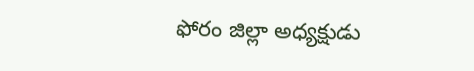ఫోరం జిల్లా అధ్యక్షుడు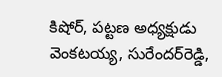కిషోర్, పట్టణ అధ్యక్షుడు వెంకటయ్య, సురేందర్‌రెడ్డి,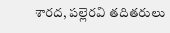శారద, పల్లెరవి తదితరులు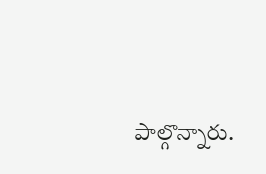పాల్గొన్నారు.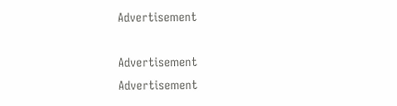Advertisement

Advertisement
Advertisement